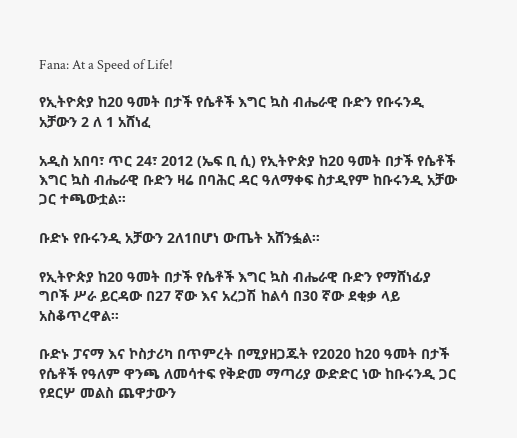Fana: At a Speed of Life!

የኢትዮጵያ ከ20 ዓመት በታች የሴቶች እግር ኳስ ብሔራዊ ቡድን የቡሩንዲ አቻውን 2 ለ 1 አሸነፈ

አዲስ አበባ፣ ጥር 24፣ 2012 (ኤፍ ቢ ሲ) የኢትዮጵያ ከ20 ዓመት በታች የሴቶች እግር ኳስ ብሔራዊ ቡድን ዛሬ በባሕር ዳር ዓለማቀፍ ስታዲየም ከቡሩንዲ አቻው ጋር ተጫውቷል።

ቡድኑ የቡሩንዲ አቻውን 2ለ1በሆነ ውጤት አሸንፏል።

የኢትዮጵያ ከ20 ዓመት በታች የሴቶች እግር ኳስ ብሔራዊ ቡድን የማሸነፊያ ግቦች ሥራ ይርዳው በ27 ኛው እና አረጋሽ ከልሳ በ30 ኛው ደቂቃ ላይ አስቆጥረዋል።

ቡድኑ ፓናማ እና ኮስታሪካ በጥምረት በሚያዘጋጁት የ2020 ከ20 ዓመት በታች የሴቶች የዓለም ዋንጫ ለመሳተፍ የቅድመ ማጣሪያ ውድድር ነው ከቡሩንዲ ጋር የደርሦ መልስ ጨዋታውን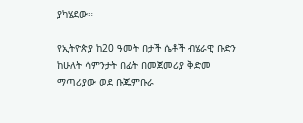ያካሄደው።

የኢትዮጵያ ከ20 ዓመት በታች ሴቶች ብሄራዊ ቡድን ከሁለት ሳምንታት በፊት በመጀመሪያ ቅድመ ማጣሪያው ወደ ቡጁምቡራ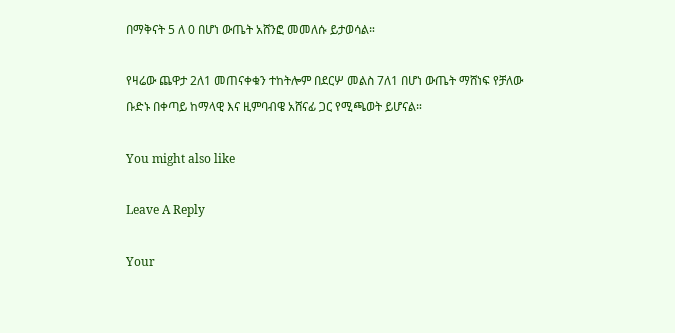በማቅናት 5 ለ 0 በሆነ ውጤት አሸንፎ መመለሱ ይታወሳል።

የዛሬው ጨዋታ 2ለ1 መጠናቀቁን ተከትሎም በደርሦ መልስ 7ለ1 በሆነ ውጤት ማሸነፍ የቻለው ቡድኑ በቀጣይ ከማላዊ እና ዚምባብዌ አሸናፊ ጋር የሚጫወት ይሆናል።

You might also like

Leave A Reply

Your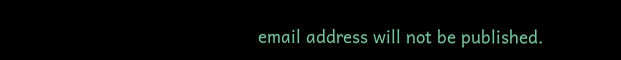email address will not be published.